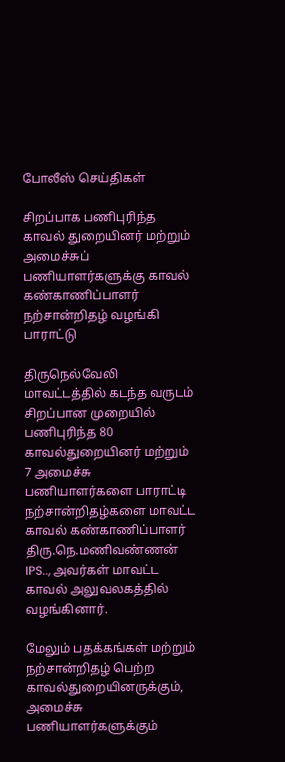போலீஸ் செய்திகள்

சிறப்பாக பணிபுரிந்த காவல் துறையினர் மற்றும் அமைச்சுப் பணியாளர்களுக்கு காவல் கண்காணிப்பாளர் நற்சான்றிதழ் வழங்கி பாராட்டு

திருநெல்வேலி மாவட்டத்தில் கடந்த வருடம் சிறப்பான முறையில் பணிபுரிந்த 80 காவல்துறையினர் மற்றும் 7 அமைச்சு பணியாளர்களை பாராட்டி நற்சான்றிதழ்களை மாவட்ட காவல் கண்காணிப்பாளர் திரு.நெ.மணிவண்ணன் IPS.., அவர்கள் மாவட்ட காவல் அலுவலகத்தில் வழங்கினார்.

மேலும் பதக்கங்கள் மற்றும் நற்சான்றிதழ் பெற்ற காவல்துறையினருக்கும், அமைச்சு பணியாளர்களுக்கும்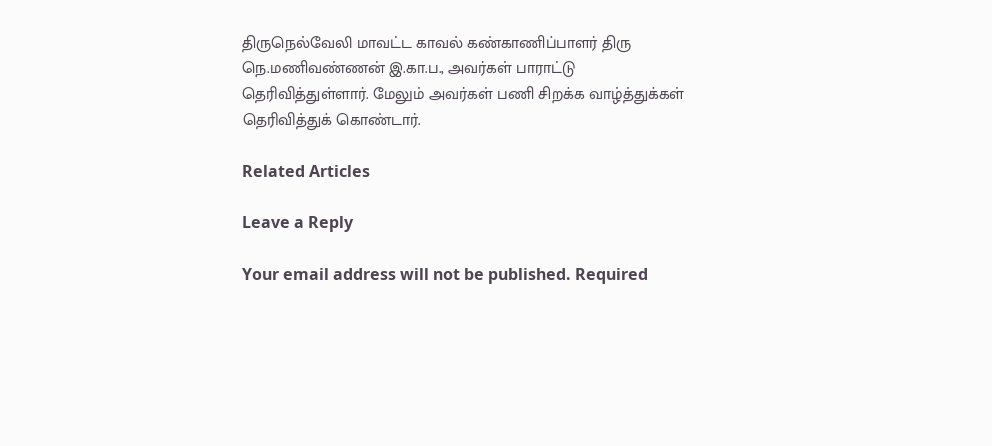திருநெல்வேலி மாவட்ட காவல் கண்காணிப்பாளர் திரு நெ.மணிவண்ணன் இ.கா.ப., அவர்கள் பாராட்டு தெரிவித்துள்ளார். மேலும் அவர்கள் பணி சிறக்க வாழ்த்துக்கள் தெரிவித்துக் கொண்டார்.

Related Articles

Leave a Reply

Your email address will not be published. Required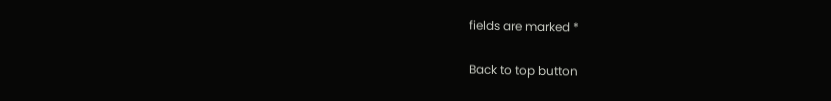fields are marked *

Back to top button